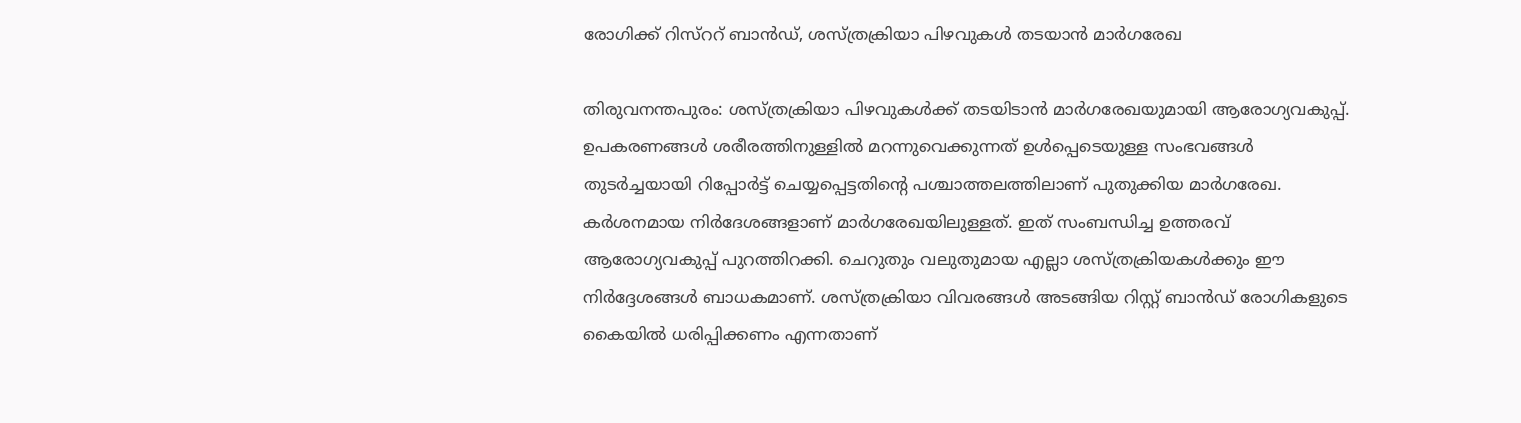രോഗിക്ക് റിസ്ററ് ബാന്‍ഡ്, ശസ്ത്രക്രിയാ പിഴവുകള്‍ തടയാന്‍ മാര്‍ഗരേഖ

തിരുവനന്തപുരം: ശസ്ത്രക്രിയാ പിഴവുകള്‍ക്ക് തടയിടാന്‍ മാര്‍ഗരേഖയുമായി ആരോഗ്യവകുപ്പ്. ഉപകരണങ്ങള്‍ ശരീരത്തിനുള്ളില്‍ മറന്നുവെക്കുന്നത് ഉള്‍പ്പെടെയുള്ള സംഭവങ്ങള്‍ തുടര്‍ച്ചയായി റിപ്പോര്‍ട്ട് ചെയ്യപ്പെട്ടതിന്‍റെ പശ്ചാത്തലത്തിലാണ് പുതുക്കിയ മാര്‍ഗരേഖ. കര്‍ശനമായ നിര്‍ദേശങ്ങളാണ് മാര്‍ഗരേഖയിലുള്ളത്. ഇത് സംബന്ധിച്ച ഉത്തരവ് ആരോഗ്യവകുപ്പ് പുറത്തിറക്കി. ചെറുതും വലുതുമായ എല്ലാ ശസ്ത്രക്രിയകള്‍ക്കും ഈ നിര്‍ദ്ദേശങ്ങള്‍ ബാധകമാണ്. ശസ്ത്രക്രിയാ വിവരങ്ങള്‍ അടങ്ങിയ റിസ്റ്റ് ബാന്‍ഡ് രോഗികളുടെ കൈയില്‍ ധരിപ്പിക്കണം എന്നതാണ്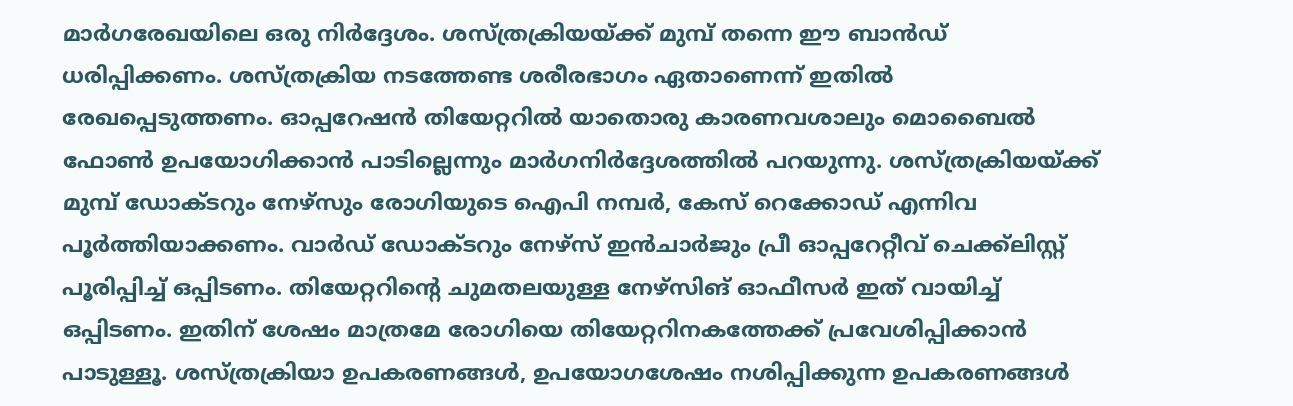മാര്‍ഗരേഖയിലെ ഒരു നിര്‍ദ്ദേശം. ശസ്ത്രക്രിയയ്ക്ക് മുമ്പ് തന്നെ ഈ ബാന്‍ഡ് ധരിപ്പിക്കണം. ശസ്ത്രക്രിയ നടത്തേണ്ട ശരീരഭാഗം ഏതാണെന്ന് ഇതില്‍ രേഖപ്പെടുത്തണം. ഓപ്പറേഷന്‍ തിയേറ്ററില്‍ യാതൊരു കാരണവശാലും മൊബൈല്‍ ഫോണ്‍ ഉപയോഗിക്കാന്‍ പാടില്ലെന്നും മാര്‍ഗനിര്‍ദ്ദേശത്തില്‍ പറയുന്നു. ശസ്ത്രക്രിയയ്ക്ക് മുമ്പ് ഡോക്ടറും നേഴ്സും രോഗിയുടെ ഐപി നമ്പര്‍, കേസ് റെക്കോഡ് എന്നിവ പൂര്‍ത്തിയാക്കണം. വാര്‍ഡ് ഡോക്ടറും നേഴ്സ് ഇന്‍ചാര്‍ജും പ്രീ ഓപ്പറേറ്റീവ് ചെക്ക്ലിസ്റ്റ് പൂരിപ്പിച്ച് ഒപ്പിടണം. തിയേറ്ററിന്‍റെ ചുമതലയുള്ള നേഴ്സിങ് ഓഫീസര്‍ ഇത് വായിച്ച് ഒപ്പിടണം. ഇതിന് ശേഷം മാത്രമേ രോഗിയെ തിയേറ്ററിനകത്തേക്ക് പ്രവേശിപ്പിക്കാന്‍ പാടുള്ളൂ. ശസ്ത്രക്രിയാ ഉപകരണങ്ങള്‍, ഉപയോഗശേഷം നശിപ്പിക്കുന്ന ഉപകരണങ്ങള്‍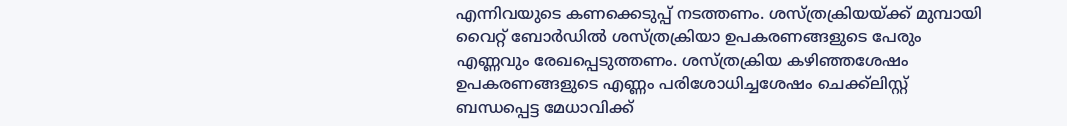എന്നിവയുടെ കണക്കെടുപ്പ് നടത്തണം. ശസ്ത്രക്രിയയ്ക്ക് മുമ്പായി വൈറ്റ് ബോര്‍ഡില്‍ ശസ്ത്രക്രിയാ ഉപകരണങ്ങളുടെ പേരും എണ്ണവും രേഖപ്പെടുത്തണം. ശസ്ത്രക്രിയ കഴിഞ്ഞശേഷം ഉപകരണങ്ങളുടെ എണ്ണം പരിശോധിച്ചശേഷം ചെക്ക്ലിസ്റ്റ് ബന്ധപ്പെട്ട മേധാവിക്ക്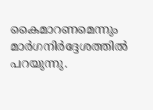കൈമാറണമെന്നും മാര്‍ഗനിര്‍ദ്ദേശത്തില്‍ പറയുന്നു.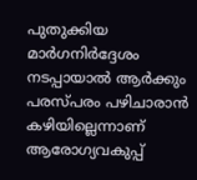പുതുക്കിയ മാര്‍ഗനിര്‍ദ്ദേശം നടപ്പായാല്‍ ആര്‍ക്കും പരസ്പരം പഴിചാരാന്‍ കഴിയില്ലെന്നാണ് ആരോഗ്യവകുപ്പ്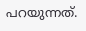പറയുന്നത്.